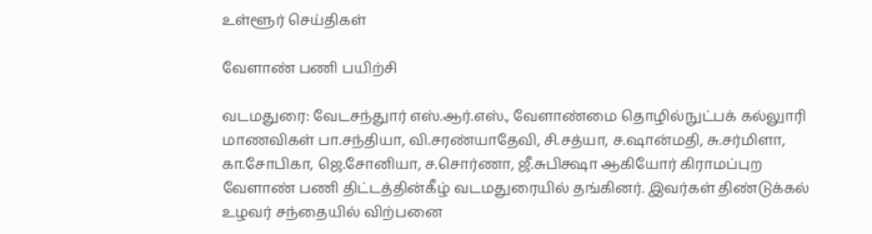உள்ளூர் செய்திகள்

வேளாண் பணி பயிற்சி

வடமதுரை: வேடசந்துார் எஸ்.ஆர்.எஸ்., வேளாண்மை தொழில்நுட்பக் கல்லுாரி மாணவிகள் பா.சந்தியா, வி.சரண்யாதேவி, சி.சத்யா, ச.ஷான்மதி, சு.சர்மிளா, கா.சோபிகா, ஜெ.சோனியா, ச.சொர்ணா, ஜீ.சுபிக்ஷா ஆகியோர் கிராமப்புற வேளாண் பணி திட்டத்தின்கீழ் வடமதுரையில் தங்கினர். இவர்கள் திண்டுக்கல் உழவர் சந்தையில் விற்பனை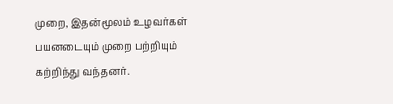முறை, இதன்மூலம் உழவர்கள் பயனடையும் முறை பற்றியும் கற்றிந்து வந்தனர்.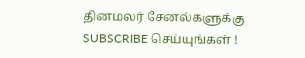தினமலர் சேனல்களுக்கு SUBSCRIBE செய்யுங்கள் !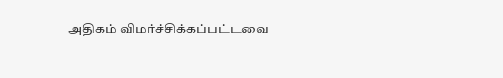அதிகம் விமர்ச்சிக்கப்பட்டவை